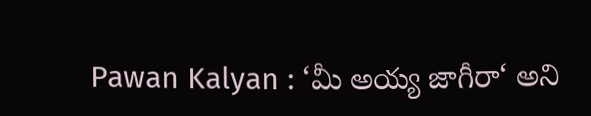Pawan Kalyan : ‘మీ అయ్య జాగీరా‘ అని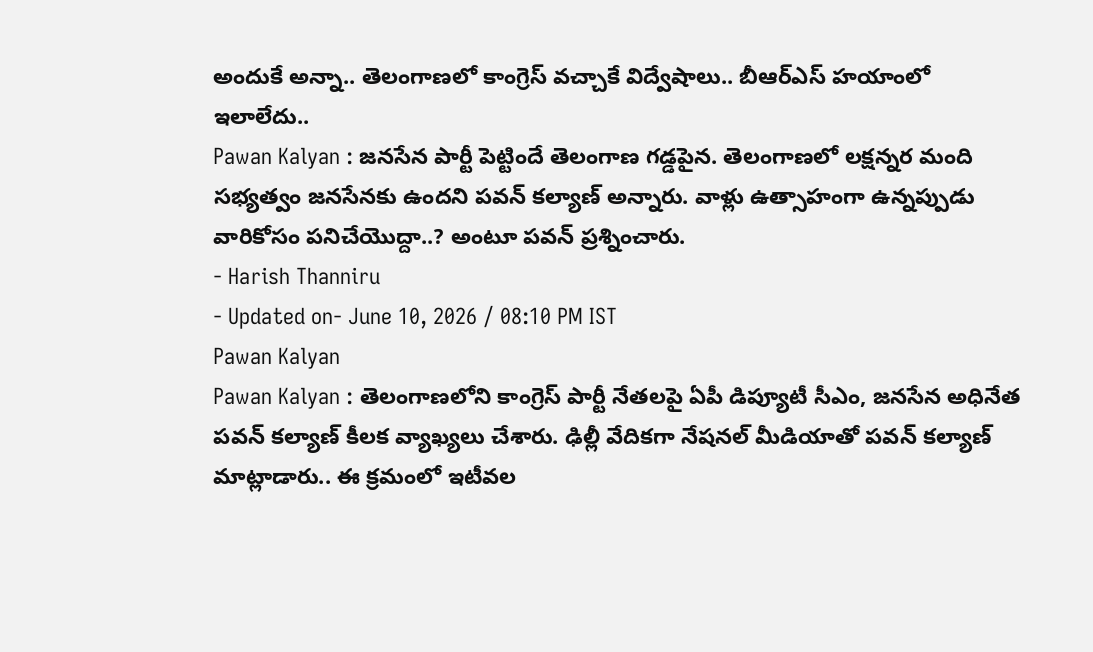అందుకే అన్నా.. తెలంగాణలో కాంగ్రెస్ వచ్చాకే విద్వేషాలు.. బీఆర్ఎస్ హయాంలో ఇలాలేదు..
Pawan Kalyan : జనసేన పార్టీ పెట్టిందే తెలంగాణ గడ్డపైన. తెలంగాణలో లక్షన్నర మంది సభ్యత్వం జనసేనకు ఉందని పవన్ కల్యాణ్ అన్నారు. వాళ్లు ఉత్సాహంగా ఉన్నప్పుడు వారికోసం పనిచేయొద్దా..? అంటూ పవన్ ప్రశ్నించారు.
- Harish Thanniru
- Updated on- June 10, 2026 / 08:10 PM IST
Pawan Kalyan
Pawan Kalyan : తెలంగాణలోని కాంగ్రెస్ పార్టీ నేతలపై ఏపీ డిప్యూటీ సీఎం, జనసేన అధినేత పవన్ కల్యాణ్ కీలక వ్యాఖ్యలు చేశారు. ఢిల్లీ వేదికగా నేషనల్ మీడియాతో పవన్ కల్యాణ్ మాట్లాడారు.. ఈ క్రమంలో ఇటీవల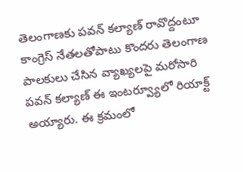తెలంగాణకు పవన్ కల్యాణ్ రావొద్దంటూ కాంగ్రెస్ నేతలతోపాటు కొందరు తెలంగాణ పాలకులు చేసిన వ్యాఖ్యలపై మరోసారి పవన్ కల్యాణ్ ఈ ఇంటర్వ్యూలో రియాక్ట్ అయ్యారు. ఈ క్రమంలో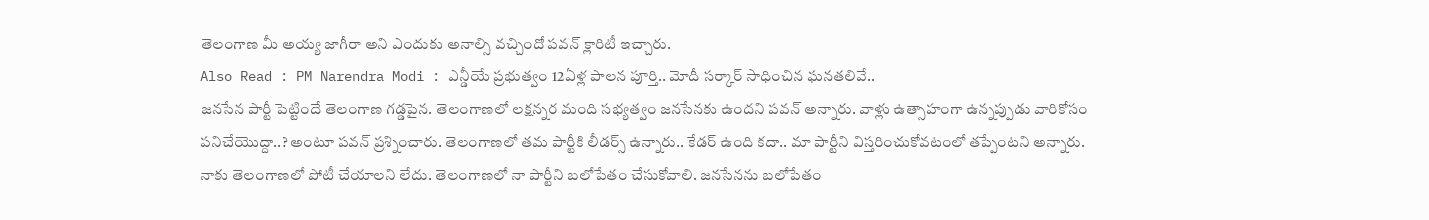తెలంగాణ మీ అయ్య జాగీరా అని ఎందుకు అనాల్సి వచ్చిందో పవన్ క్లారిటీ ఇచ్చారు.
Also Read : PM Narendra Modi : ఎన్డీయే ప్రభుత్వం 12ఏళ్ల పాలన పూర్తి.. మోదీ సర్కార్ సాధించిన ఘనతలివే..
జనసేన పార్టీ పెట్టిందే తెలంగాణ గడ్డపైన. తెలంగాణలో లక్షన్నర మంది సభ్యత్వం జనసేనకు ఉందని పవన్ అన్నారు. వాళ్లు ఉత్సాహంగా ఉన్నప్పుడు వారికోసం పనిచేయొద్దా..? అంటూ పవన్ ప్రశ్నించారు. తెలంగాణలో తమ పార్టీకి లీడర్స్ ఉన్నారు.. కేడర్ ఉంది కదా.. మా పార్టీని విస్తరించుకోవటంలో తప్పేంటని అన్నారు.
నాకు తెలంగాణలో పోటీ చేయాలని లేదు. తెలంగాణలో నా పార్టీని బలోపేతం చేసుకోవాలి. జనసేనను బలోపేతం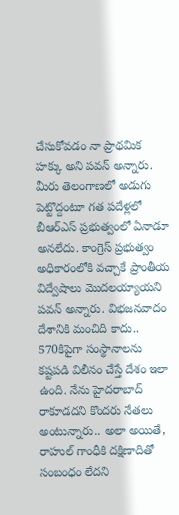చేసుకోవడం నా ప్రాథమిక హక్కు అని పవన్ అన్నారు. మీరు తెలంగాణలో అడుగు పెట్టొద్దంటూ గత పదేళ్లలో బీఆర్ఎస్ ప్రభుత్వంలో ఏనాడూ అనలేదు. కాంగ్రెస్ ప్రభుత్వం అధికారంలోకి వచ్చాకే ప్రాంతీయ విద్వేషాలు మొదలయ్యాయని పవన్ అన్నారు. విభజనవాదం దేశానికి మంచిది కాదు.. 570కిపైగా సంస్థానాలను కష్టపడి విలీనం చేస్తే దేశం ఇలా ఉంది. నేను హైదరాబాద్ రాకూడదని కొందరు నేతలు అంటున్నారు.. అలా అయితే, రాహుల్ గాంధీకి దక్షిణాదితో సంబంధం లేదని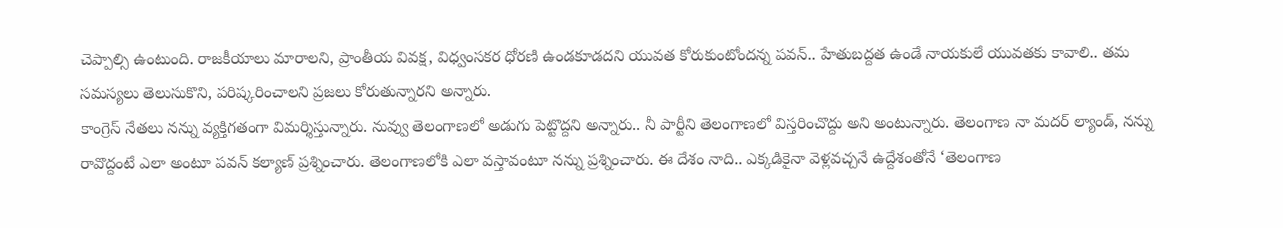చెప్పాల్సి ఉంటుంది. రాజకీయాలు మారాలని, ప్రాంతీయ వివక్ష, విధ్వంసకర ధోరణి ఉండకూడదని యువత కోరుకుంటోందన్న పవన్.. హేతుబద్దత ఉండే నాయకులే యువతకు కావాలి.. తమ సమస్యలు తెలుసుకొని, పరిష్కరించాలని ప్రజలు కోరుతున్నారని అన్నారు.
కాంగ్రెస్ నేతలు నన్ను వ్యక్తిగతంగా విమర్శిస్తున్నారు. నువ్వు తెలంగాణలో అడుగు పెట్టొద్దని అన్నారు.. నీ పార్టీని తెలంగాణలో విస్తరించొద్దు అని అంటున్నారు. తెలంగాణ నా మదర్ ల్యాండ్, నన్ను రావొద్దంటే ఎలా అంటూ పవన్ కల్యాణ్ ప్రశ్నించారు. తెలంగాణలోకి ఎలా వస్తావంటూ నన్ను ప్రశ్నించారు. ఈ దేశం నాది.. ఎక్కడికైనా వెళ్లవచ్చనే ఉద్దేశంతోనే ‘తెలంగాణ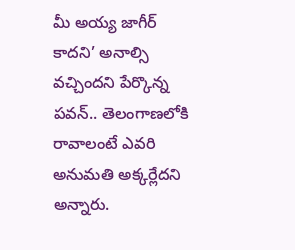మీ అయ్య జాగీర్ కాదని’ అనాల్సి వచ్చిందని పేర్కొన్న పవన్.. తెలంగాణలోకి రావాలంటే ఎవరి అనుమతి అక్కర్లేదని అన్నారు.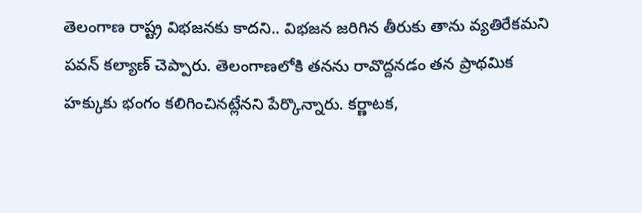తెలంగాణ రాష్ట్ర విభజనకు కాదని.. విభజన జరిగిన తీరుకు తాను వ్యతిరేకమని పవన్ కల్యాణ్ చెప్పారు. తెలంగాణలోకి తనను రావొద్దనడం తన ప్రాథమిక హక్కుకు భంగం కలిగించినట్లేనని పేర్కొన్నారు. కర్ణాటక,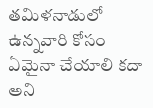తమిళనాడులో ఉన్నవారి కోసం ఏమైనా చేయాలి కదా అని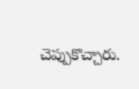చెప్పుకొచ్చారు.